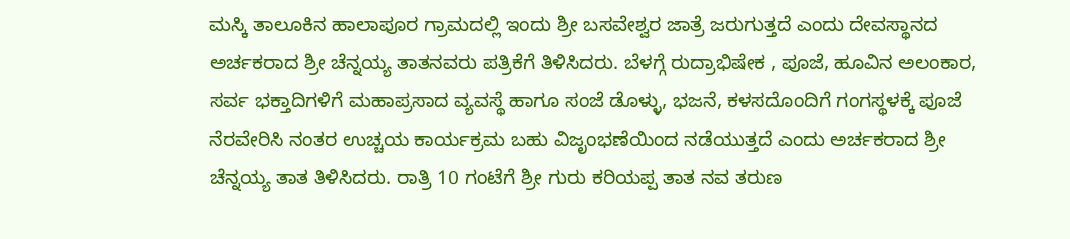ಮಸ್ಕಿ ತಾಲೂಕಿನ ಹಾಲಾಪೂರ ಗ್ರಾಮದಲ್ಲಿ ಇಂದು ಶ್ರೀ ಬಸವೇಶ್ವರ ಜಾತ್ರೆ ಜರುಗುತ್ತದೆ ಎಂದು ದೇವಸ್ಥಾನದ ಅರ್ಚಕರಾದ ಶ್ರೀ ಚೆನ್ನಯ್ಯ ತಾತನವರು ಪತ್ರಿಕೆಗೆ ತಿಳಿಸಿದರು. ಬೆಳಗ್ಗೆ ರುದ್ರಾಭಿಷೇಕ , ಪೂಜೆ, ಹೂವಿನ ಅಲಂಕಾರ, ಸರ್ವ ಭಕ್ತಾದಿಗಳಿಗೆ ಮಹಾಪ್ರಸಾದ ವ್ಯವಸ್ಥೆ ಹಾಗೂ ಸಂಜೆ ಡೊಳ್ಳು, ಭಜನೆ, ಕಳಸದೊಂದಿಗೆ ಗಂಗಸ್ಥಳಕ್ಕೆ ಪೂಜೆ ನೆರವೇರಿಸಿ ನಂತರ ಉಚ್ಚಯ ಕಾರ್ಯಕ್ರಮ ಬಹು ವಿಜೃಂಭಣೆಯಿಂದ ನಡೆಯುತ್ತದೆ ಎಂದು ಅರ್ಚಕರಾದ ಶ್ರೀ ಚೆನ್ನಯ್ಯ ತಾತ ತಿಳಿಸಿದರು. ರಾತ್ರಿ 10 ಗಂಟೆಗೆ ಶ್ರೀ ಗುರು ಕರಿಯಪ್ಪ ತಾತ ನವ ತರುಣ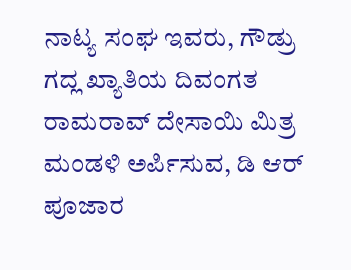ನಾಟ್ಯ ಸಂಘ ಇವರು, ಗೌಡ್ರು ಗದ್ಲ ಖ್ಯಾತಿಯ ದಿವಂಗತ ರಾಮರಾವ್ ದೇಸಾಯಿ ಮಿತ್ರ ಮಂಡಳಿ ಅರ್ಪಿಸುವ, ಡಿ ಆರ್ ಪೂಜಾರ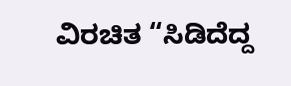ವಿರಚಿತ “ಸಿಡಿದೆದ್ದ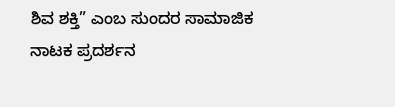ಶಿವ ಶಕ್ತಿ” ಎಂಬ ಸುಂದರ ಸಾಮಾಜಿಕ ನಾಟಕ ಪ್ರದರ್ಶನ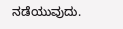ನಡೆಯುವುದು.